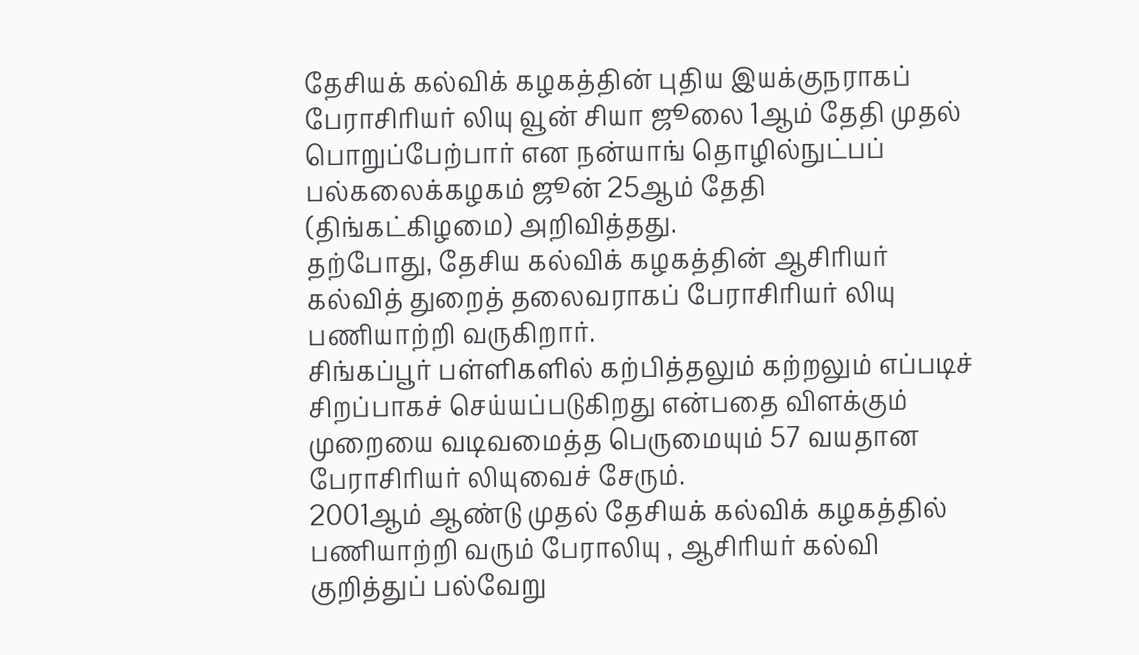தேசியக் கல்விக் கழகத்தின் புதிய இயக்குநராகப் பேராசிரியர் லியு வூன் சியா ஜூலை 1ஆம் தேதி முதல் பொறுப்பேற்பார் என நன்யாங் தொழில்நுட்பப் பல்கலைக்கழகம் ஜூன் 25ஆம் தேதி (திங்கட்கிழமை) அறிவித்தது.
தற்போது, தேசிய கல்விக் கழகத்தின் ஆசிரியர் கல்வித் துறைத் தலைவராகப் பேராசிரியர் லியு பணியாற்றி வருகிறார்.
சிங்கப்பூர் பள்ளிகளில் கற்பித்தலும் கற்றலும் எப்படிச் சிறப்பாகச் செய்யப்படுகிறது என்பதை விளக்கும் முறையை வடிவமைத்த பெருமையும் 57 வயதான பேராசிரியர் லியுவைச் சேரும்.
2001ஆம் ஆண்டு முதல் தேசியக் கல்விக் கழகத்தில் பணியாற்றி வரும் பேராலியு , ஆசிரியர் கல்வி குறித்துப் பல்வேறு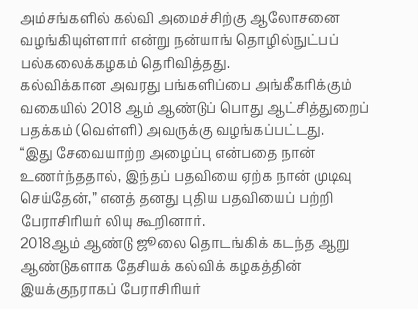அம்சங்களில் கல்வி அமைச்சிற்கு ஆலோசனை வழங்கியுள்ளார் என்று நன்யாங் தொழில்நுட்பப் பல்கலைக்கழகம் தெரிவித்தது.
கல்விக்கான அவரது பங்களிப்பை அங்கீகரிக்கும் வகையில் 2018 ஆம் ஆண்டுப் பொது ஆட்சித்துறைப் பதக்கம் (வெள்ளி) அவருக்கு வழங்கப்பட்டது.
“இது சேவையாற்ற அழைப்பு என்பதை நான் உணர்ந்ததால், இந்தப் பதவியை ஏற்க நான் முடிவு செய்தேன்,” எனத் தனது புதிய பதவியைப் பற்றி பேராசிரியர் லியு கூறினார்.
2018ஆம் ஆண்டு ஜூலை தொடங்கிக் கடந்த ஆறு ஆண்டுகளாக தேசியக் கல்விக் கழகத்தின் இயக்குநராகப் பேராசிரியர்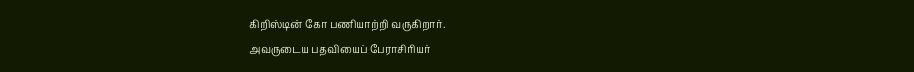கிறிஸ்டின் கோ பணியாற்றி வருகிறார்.
அவருடைய பதவியைப் பேராசிரியர்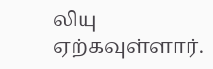லியு ஏற்கவுள்ளார்.